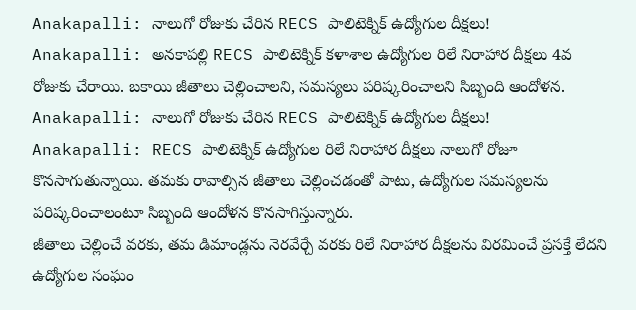Anakapalli: నాలుగో రోజుకు చేరిన RECS పాలిటెక్నిక్ ఉద్యోగుల దీక్షలు!
Anakapalli: అనకాపల్లి RECS పాలిటెక్నిక్ కళాశాల ఉద్యోగుల రిలే నిరాహార దీక్షలు 4వ రోజుకు చేరాయి. బకాయి జీతాలు చెల్లించాలని, సమస్యలు పరిష్కరించాలని సిబ్బంది ఆందోళన.
Anakapalli: నాలుగో రోజుకు చేరిన RECS పాలిటెక్నిక్ ఉద్యోగుల దీక్షలు!
Anakapalli: RECS పాలిటెక్నిక్ ఉద్యోగుల రిలే నిరాహార దీక్షలు నాలుగో రోజూ కొనసాగుతున్నాయి. తమకు రావాల్సిన జీతాలు చెల్లించడంతో పాటు, ఉద్యోగుల సమస్యలను పరిష్కరించాలంటూ సిబ్బంది ఆందోళన కొనసాగిస్తున్నారు.
జీతాలు చెల్లించే వరకు, తమ డిమాండ్లను నెరవేర్చే వరకు రిలే నిరాహార దీక్షలను విరమించే ప్రసక్తే లేదని ఉద్యోగుల సంఘం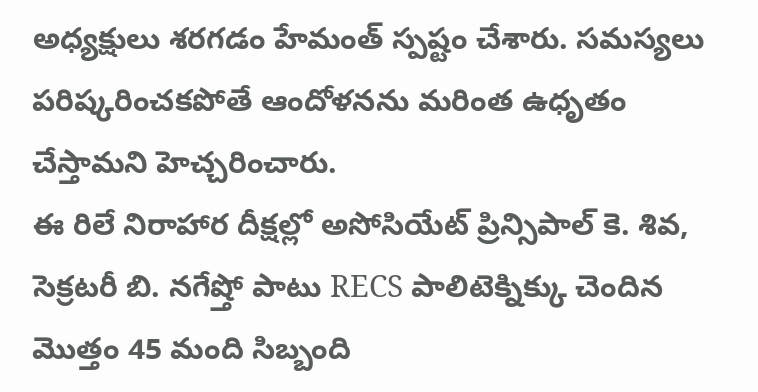అధ్యక్షులు శరగడం హేమంత్ స్పష్టం చేశారు. సమస్యలు పరిష్కరించకపోతే ఆందోళనను మరింత ఉధృతం చేస్తామని హెచ్చరించారు.
ఈ రిలే నిరాహార దీక్షల్లో అసోసియేట్ ప్రిన్సిపాల్ కె. శివ, సెక్రటరీ బి. నగేష్తో పాటు RECS పాలిటెక్నిక్కు చెందిన మొత్తం 45 మంది సిబ్బంది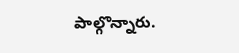పాల్గొన్నారు.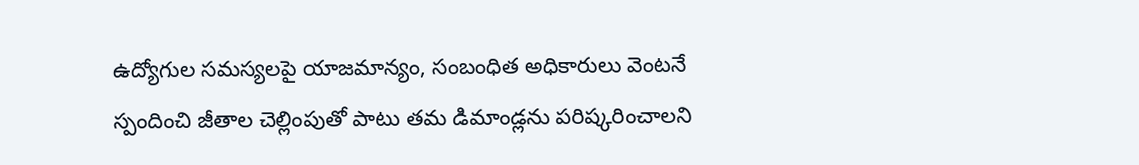ఉద్యోగుల సమస్యలపై యాజమాన్యం, సంబంధిత అధికారులు వెంటనే స్పందించి జీతాల చెల్లింపుతో పాటు తమ డిమాండ్లను పరిష్కరించాలని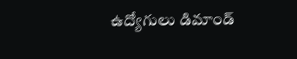ఉద్యోగులు డిమాండ్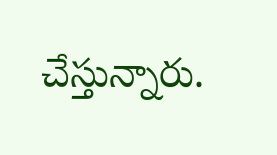చేస్తున్నారు.